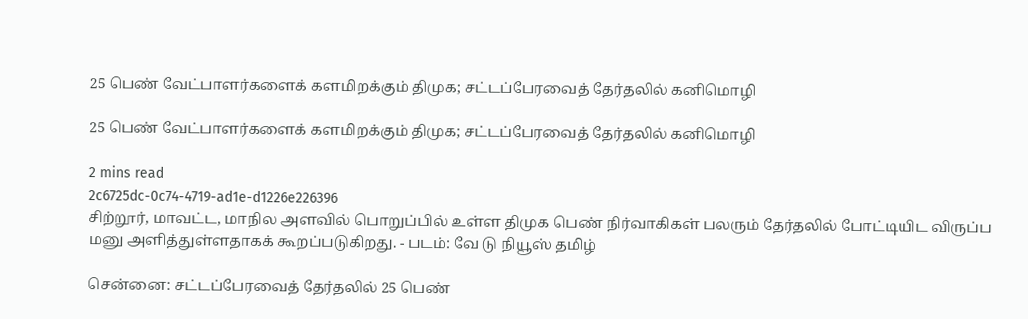25 பெண் வேட்பாளர்களைக் களமிறக்கும் திமுக; சட்டப்பேரவைத் தேர்தலில் கனிமொழி

25 பெண் வேட்பாளர்களைக் களமிறக்கும் திமுக; சட்டப்பேரவைத் தேர்தலில் கனிமொழி

2 mins read
2c6725dc-0c74-4719-ad1e-d1226e226396
சிற்றூர், மாவட்ட, மாநில அளவில் பொறுப்பில் உள்ள திமுக பெண் நிர்வாகிகள் பலரும் தேர்தலில் போட்டியிட விருப்ப மனு அளித்துள்ளதாகக் கூறப்படுகிறது. - படம்: வே டு நியூஸ் தமிழ்

சென்னை: சட்டப்பேரவைத் தேர்தலில் 25 பெண்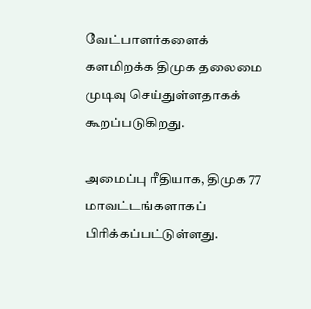வேட்பாளர்களைக் களமிறக்க திமுக தலைமை முடிவு செய்துள்ளதாகக் கூறப்படுகிறது.

அமைப்பு ரீதியாக, திமுக 77 மாவட்டங்களாகப் பிரிக்கப்பட்டுள்ளது.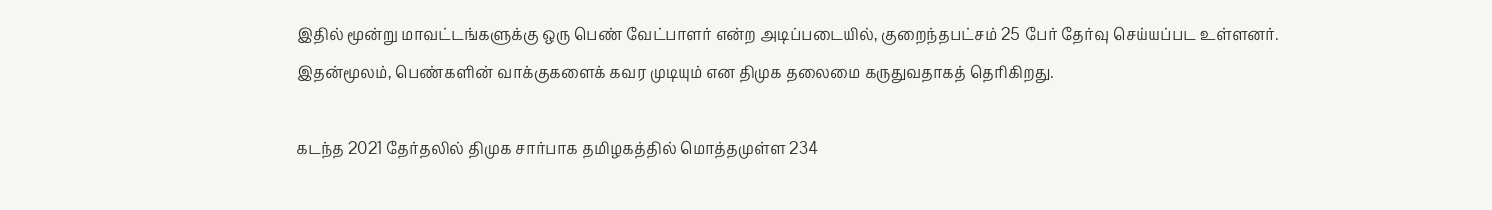இதில் மூன்று மாவட்டங்களுக்கு ஒரு பெண் வேட்பாளர் என்ற அடிப்படையில், குறைந்தபட்சம் 25 பேர் தேர்வு செய்யப்பட உள்ளனர். இதன்மூலம், பெண்களின் வாக்குகளைக் கவர முடியும் என திமுக தலைமை கருதுவதாகத் தெரிகிறது.

கடந்த 2021 தேர்தலில் திமுக சார்பாக தமிழகத்தில் மொத்தமுள்ள 234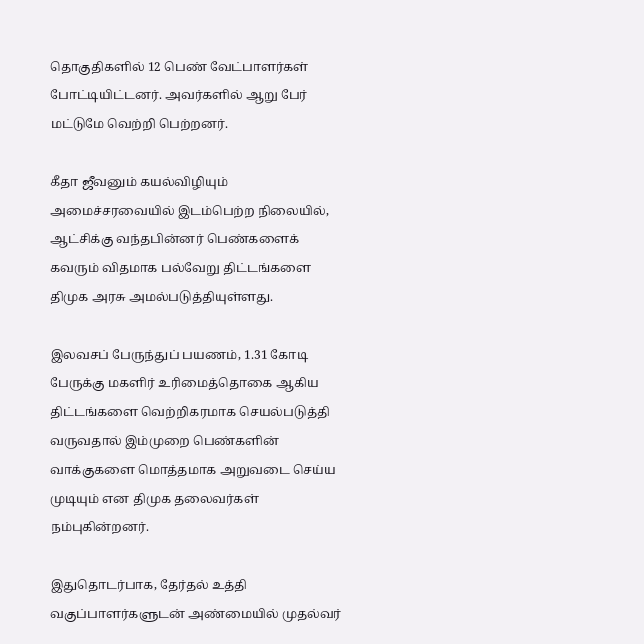தொகுதிகளில் 12 பெண் வேட்பாளர்கள் போட்டியிட்டனர். அவர்களில் ஆறு பேர் மட்டுமே வெற்றி பெற்றனர்.

கீதா ஜீவனும் கயல்விழியும் அமைச்சரவையில் இடம்பெற்ற நிலையில், ஆட்சிக்கு வந்தபின்னர் பெண்களைக் கவரும் விதமாக பல்வேறு திட்டங்களை திமுக அரசு அமல்படுத்தியுள்ளது.

இலவசப் பேருந்துப் பயணம், 1.31 கோடி பேருக்கு மகளிர் உரிமைத்தொகை ஆகிய திட்டங்களை வெற்றிகரமாக செயல்படுத்தி வருவதால் இம்முறை பெண்களின் வாக்குகளை மொத்தமாக அறுவடை செய்ய முடியும் என திமுக தலைவர்கள் நம்புகின்றனர்.

இதுதொடர்பாக, தேர்தல் உத்தி வகுப்பாளர்களுடன் அண்மையில் முதல்வர்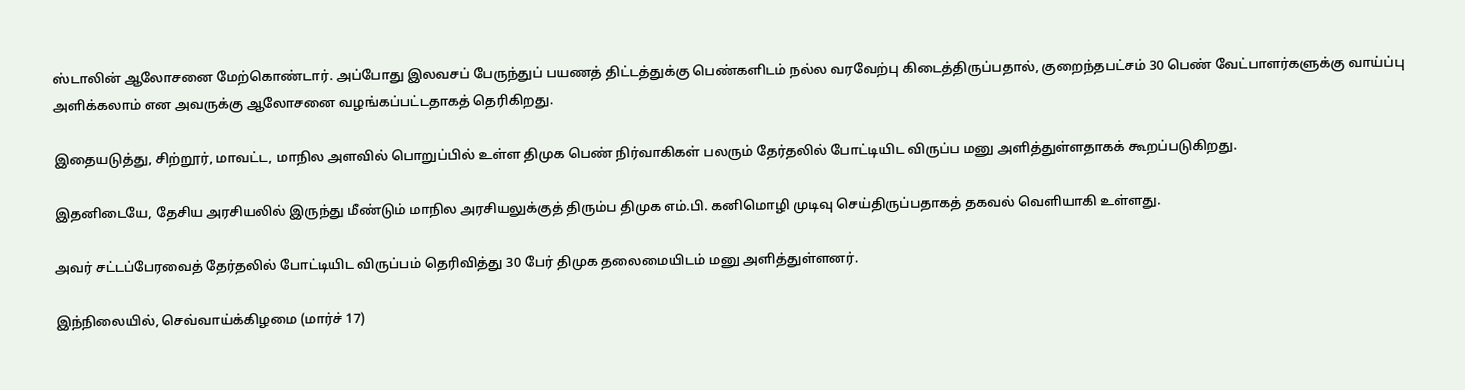ஸ்டாலின் ஆலோசனை மேற்கொண்டார். அப்போது இலவசப் பேருந்துப் பயணத் திட்டத்துக்கு பெண்களிடம் நல்ல வரவேற்பு கிடைத்திருப்பதால், குறைந்தபட்சம் 30 பெண் வேட்பாளர்களுக்கு வாய்ப்பு அளிக்கலாம் என அவருக்கு ஆலோசனை வழங்கப்பட்டதாகத் தெரிகிறது.

இதையடுத்து, சிற்றூர், மாவட்ட, மாநில அளவில் பொறுப்பில் உள்ள திமுக பெண் நிர்வாகிகள் பலரும் தேர்தலில் போட்டியிட விருப்ப மனு அளித்துள்ளதாகக் கூறப்படுகிறது.

இதனிடையே, தேசிய அரசியலில் இருந்து மீண்டும் மாநில அரசியலுக்குத் திரும்ப திமுக எம்.பி. கனிமொழி முடிவு செய்திருப்பதாகத் தகவல் வெளியாகி உள்ளது.

அவர் சட்டப்பேரவைத் தேர்தலில் போட்டியிட விருப்பம் தெரிவித்து 30 பேர் திமுக தலைமையிடம் மனு அளித்துள்ளனர்.

இந்நிலையில், செவ்வாய்க்கிழமை (மார்ச் 17)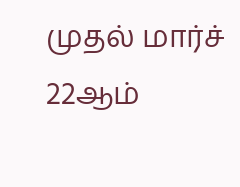முதல் மார்ச் 22ஆம்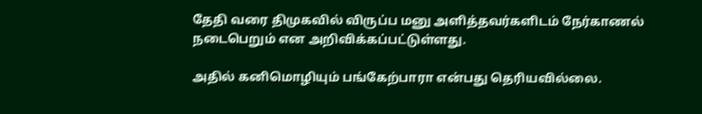தேதி வரை திமுகவில் விருப்ப மனு அளித்தவர்களிடம் நேர்காணல் நடைபெறும் என அறிவிக்கப்பட்டுள்ளது.

அதில் கனிமொழியும் பங்கேற்பாரா என்பது தெரியவில்லை.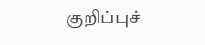குறிப்புச்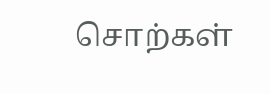சொற்கள்